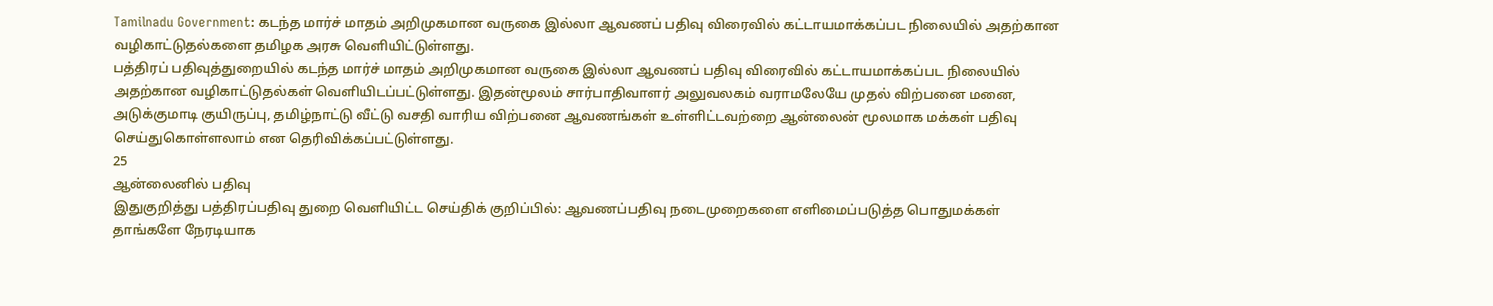Tamilnadu Government: கடந்த மார்ச் மாதம் அறிமுகமான வருகை இல்லா ஆவணப் பதிவு விரைவில் கட்டாயமாக்கப்பட நிலையில் அதற்கான வழிகாட்டுதல்களை தமிழக அரசு வெளியிட்டுள்ளது.
பத்திரப் பதிவுத்துறையில் கடந்த மார்ச் மாதம் அறிமுகமான வருகை இல்லா ஆவணப் பதிவு விரைவில் கட்டாயமாக்கப்பட நிலையில் அதற்கான வழிகாட்டுதல்கள் வெளியிடப்பட்டுள்ளது. இதன்மூலம் சார்பாதிவாளர் அலுவலகம் வராமலேயே முதல் விற்பனை மனை, அடுக்குமாடி குயிருப்பு, தமிழ்நாட்டு வீட்டு வசதி வாரிய விற்பனை ஆவணங்கள் உள்ளிட்டவற்றை ஆன்லைன் மூலமாக மக்கள் பதிவு செய்துகொள்ளலாம் என தெரிவிக்கப்பட்டுள்ளது.
25
ஆன்லைனில் பதிவு
இதுகுறித்து பத்திரப்பதிவு துறை வெளியிட்ட செய்திக் குறிப்பில்: ஆவணப்பதிவு நடைமுறைகளை எளிமைப்படுத்த பொதுமக்கள் தாங்களே நேரடியாக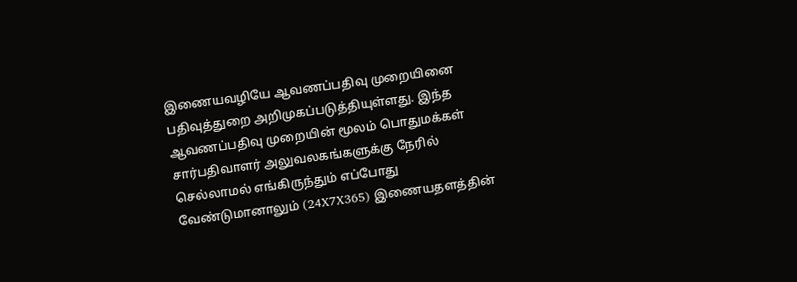இணையவழியே ஆவணப்பதிவு முறையினை பதிவுத்துறை அறிமுகப்படுத்தியுள்ளது. இந்த ஆவணப்பதிவு முறையின் மூலம் பொதுமக்கள் சார்பதிவாளர் அலுவலகங்களுக்கு நேரில் செல்லாமல் எங்கிருந்தும் எப்போது வேண்டுமானாலும் (24X7X365) இணையதளத்தின்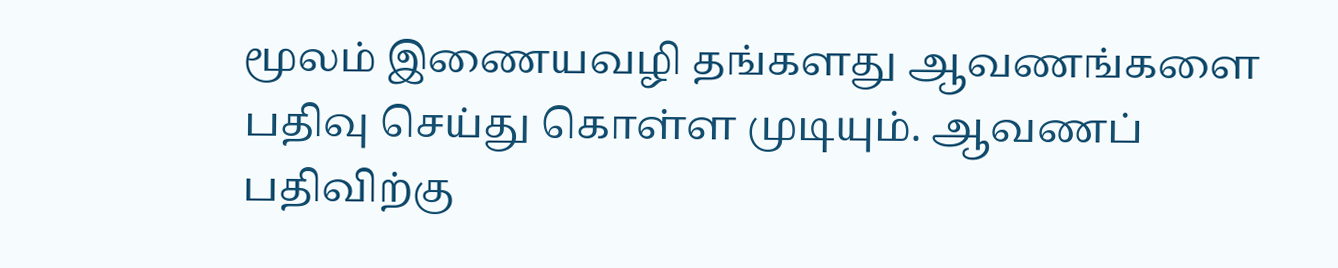மூலம் இணையவழி தங்களது ஆவணங்களை பதிவு செய்து கொள்ள முடியும். ஆவணப் பதிவிற்கு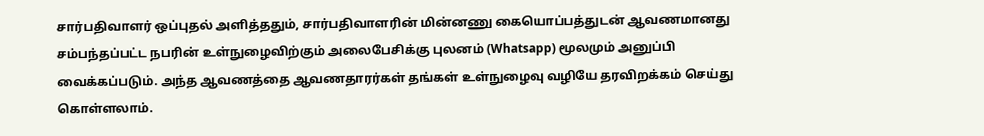சார்பதிவாளர் ஒப்புதல் அளித்ததும், சார்பதிவாளரின் மின்னணு கையொப்பத்துடன் ஆவணமானது சம்பந்தப்பட்ட நபரின் உள்நுழைவிற்கும் அலைபேசிக்கு புலனம் (Whatsapp) மூலமும் அனுப்பி வைக்கப்படும். அந்த ஆவணத்தை ஆவணதாரர்கள் தங்கள் உள்நுழைவு வழியே தரவிறக்கம் செய்து கொள்ளலாம்.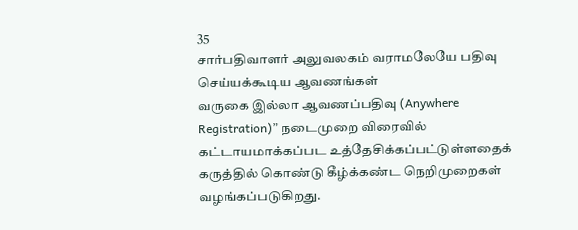35
சார்பதிவாளர் அலுவலகம் வராமலேயே பதிவு செய்யக்கூடிய ஆவணங்கள்
வருகை இல்லா ஆவணப்பதிவு (Anywhere Registration)” நடைமுறை விரைவில் கட்டாயமாக்கப்பட உத்தேசிக்கப்பட்டுள்ளதைக் கருத்தில் கொண்டு கீழ்க்கண்ட நெறிமுறைகள் வழங்கப்படுகிறது.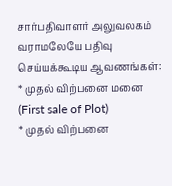சார்பதிவாளர் அலுவலகம் வராமலேயே பதிவு செய்யக்கூடிய ஆவணங்கள்:
* முதல் விற்பனை மனை (First sale of Plot)
* முதல் விற்பனை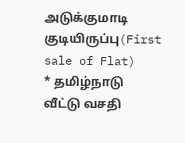அடுக்குமாடி குடியிருப்பு(First sale of Flat)
* தமிழ்நாடு வீட்டு வசதி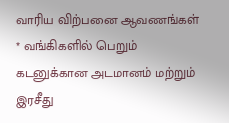வாரிய விற்பனை ஆவணங்கள்
* வங்கிகளில் பெறும் கடனுக்கான அடமானம் மற்றும் இரசீது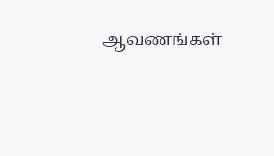ஆவணங்கள்